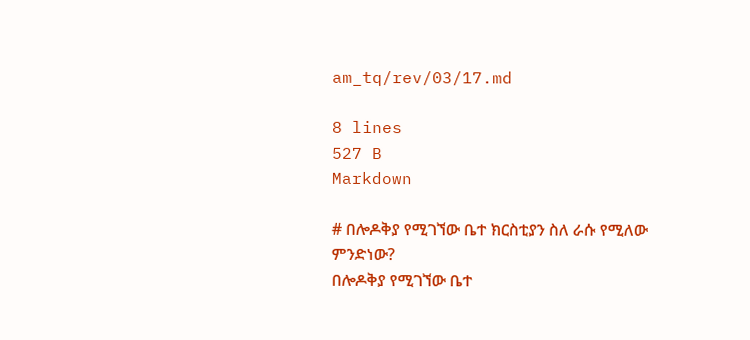am_tq/rev/03/17.md

8 lines
527 B
Markdown

# በሎዶቅያ የሚገኘው ቤተ ክርስቲያን ስለ ራሱ የሚለው ምንድነው?
በሎዶቅያ የሚገኘው ቤተ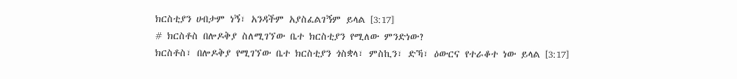ክርስቲያን ሀብታም ነኝ፣ አንዳችም አያስፈልገኝም ይላል [3:17]
# ክርስቶስ በሎዶቅያ ስለሚገኘው ቤተ ክርስቲያን የሚለው ምንድነው?
ክርስቶስ፣ በሎዶቅያ የሚገኘው ቤተ ክርስቲያን ጎስቋላ፣ ምስኪን፣ ድኻ፣ ዕውርና የተራቆተ ነው ይላል [3:17]